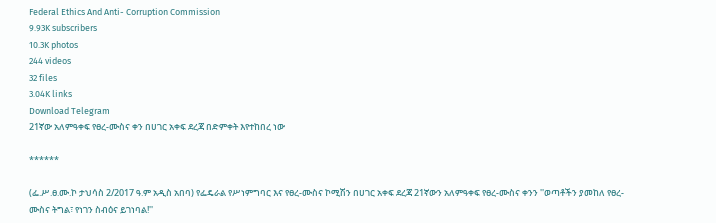Federal Ethics And Anti- Corruption Commission
9.93K subscribers
10.3K photos
244 videos
32 files
3.04K links
Download Telegram
21ኛው አለምዓቀፍ የፀረ-ሙስና ቀን በሀገር አቀፍ ደረጃ በድምቀት እየተከበረ ነው

******

(ፌ.ሥ.ፀ.ሙ.ኮ ታህሳስ 2/2017 ዓ.ም አዲስ አበባ) የፌዴራል የሥነምግባር እና የፀረ-ሙስና ኮሚሽን በሀገር አቀፍ ደረጃ 21ኛውን አለምዓቀፍ የፀረ-ሙስና ቀንን ''ወጣቶችን ያመከለ የፀረ-ሙስና ትግል፣ የነገን ስብዕና ይገነባል!''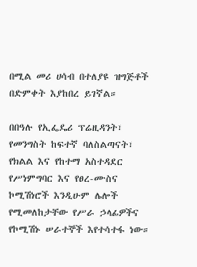በሚል መሪ ሀሳብ በተለያዩ ዝግጅቶች በድምቀት እያከበረ ይገኛል።

በበዓሉ የኢፌዴሪ ፕሬዚዳንት፣ የመንግስት ከፍተኛ ባለስልጣናት፣ የክልል እና የከተማ አስተዳደር የሥነምግባር እና የፀረ-ሙስና ኮሚሽነሮች እንዲሁም ሌሎች የሚመለከታቸው የሥራ ኃላፊዎችና የኮሚሽኑ ሠራተኞች እየተሳተፋ ነው።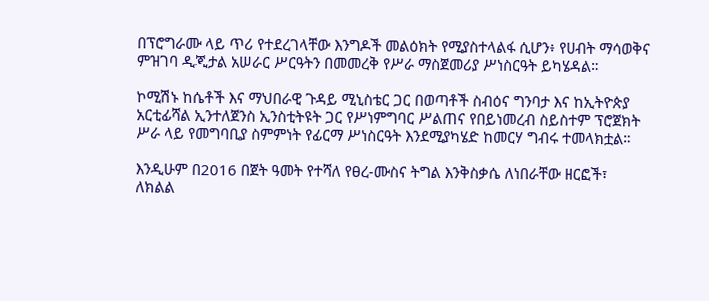በፕሮግራሙ ላይ ጥሪ የተደረገላቸው እንግዶች መልዕክት የሚያስተላልፋ ሲሆን፥ የሀብት ማሳወቅና ምዝገባ ዲጂታል አሠራር ሥርዓትን በመመረቅ የሥራ ማስጀመሪያ ሥነስርዓት ይካሄዳል።

ኮሚሽኑ ከሴቶች እና ማህበራዊ ጉዳይ ሚኒስቴር ጋር በወጣቶች ስብዕና ግንባታ እና ከኢትዮጵያ አርቲፊሻል ኢንተለጀንስ ኢንስቲትዩት ጋር የሥነምግባር ሥልጠና የበይነመረብ ስይስተም ፕሮጀክት ሥራ ላይ የመግባቢያ ስምምነት የፊርማ ሥነስርዓት እንደሚያካሄድ ከመርሃ ግብሩ ተመላክቷል።

እንዲሁም በ2016 በጀት ዓመት የተሻለ የፀረ-ሙስና ትግል እንቅስቃሴ ለነበራቸው ዘርፎች፣ ለክልል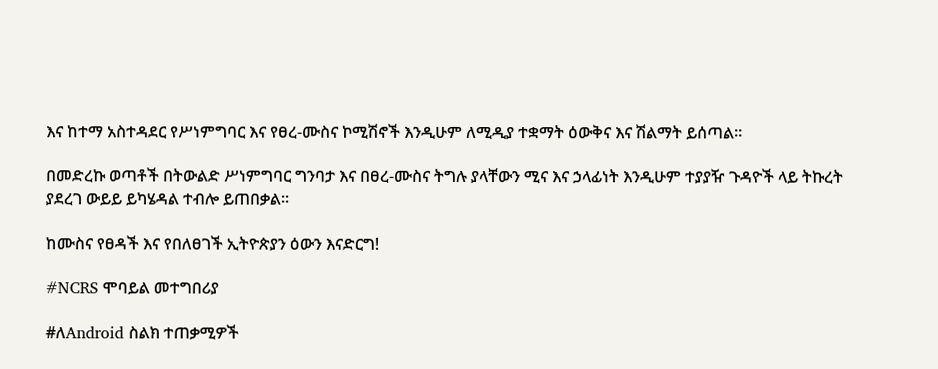እና ከተማ አስተዳደር የሥነምግባር እና የፀረ-ሙስና ኮሚሽኖች እንዲሁም ለሚዲያ ተቋማት ዕውቅና እና ሽልማት ይሰጣል።

በመድረኩ ወጣቶች በትውልድ ሥነምግባር ግንባታ እና በፀረ-ሙስና ትግሉ ያላቸውን ሚና እና ኃላፊነት እንዲሁም ተያያዥ ጉዳዮች ላይ ትኩረት ያደረገ ውይይ ይካሄዳል ተብሎ ይጠበቃል።

ከሙስና የፀዳች እና የበለፀገች ኢትዮጵያን ዕውን እናድርግ!

#NCRS ሞባይል መተግበሪያ

#ለAndroid ስልክ ተጠቃሚዎች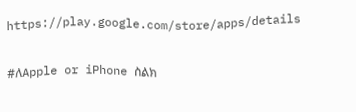https://play.google.com/store/apps/details

#ለApple or iPhone ስልክ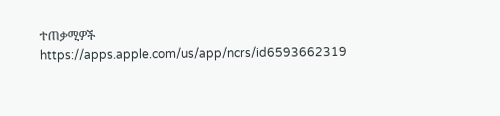ተጠቃሚዎች
https://apps.apple.com/us/app/ncrs/id6593662319